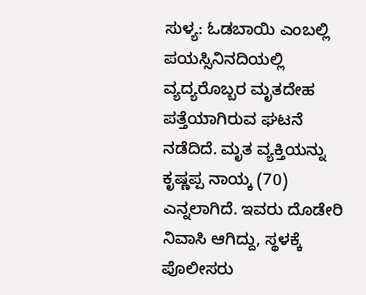ಸುಳ್ಯ: ಓಡಬಾಯಿ ಎಂಬಲ್ಲಿ ಪಯಸ್ಸಿನಿನದಿಯಲ್ಲಿ ವ್ಯದ್ಯರೊಬ್ಬರ ಮೃತದೇಹ ಪತ್ತೆಯಾಗಿರುವ ಘಟನೆ ನಡೆದಿದೆ. ಮೃತ ವ್ಯಕ್ತಿಯನ್ನು ಕೃಷ್ಣಪ್ಪ ನಾಯ್ಕ (70) ಎನ್ನಲಾಗಿದೆ. ಇವರು ದೊಡೇರಿ ನಿವಾಸಿ ಆಗಿದ್ದು, ಸ್ಥಳಕ್ಕೆ ಪೊಲೀಸರು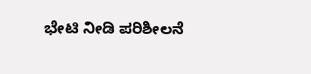ಭೇಟಿ ನೀಡಿ ಪರಿಶೀಲನೆ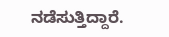ನಡೆಸುತ್ತಿದ್ದಾರೆ.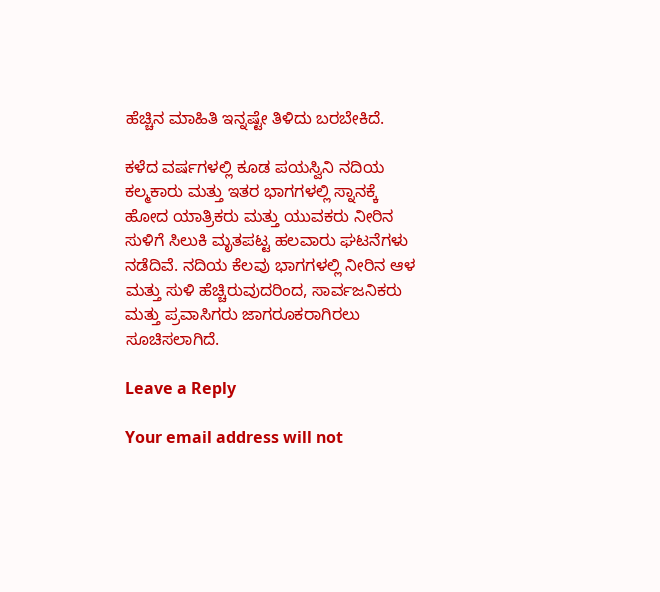ಹೆಚ್ಚಿನ ಮಾಹಿತಿ ಇನ್ನಷ್ಟೇ ತಿಳಿದು ಬರಬೇಕಿದೆ.

ಕಳೆದ ವರ್ಷಗಳಲ್ಲಿ ಕೂಡ ಪಯಸ್ವಿನಿ ನದಿಯ ಕಲ್ಮಕಾರು ಮತ್ತು ಇತರ ಭಾಗಗಳಲ್ಲಿ ಸ್ನಾನಕ್ಕೆ ಹೋದ ಯಾತ್ರಿಕರು ಮತ್ತು ಯುವಕರು ನೀರಿನ ಸುಳಿಗೆ ಸಿಲುಕಿ ಮೃತಪಟ್ಟ ಹಲವಾರು ಘಟನೆಗಳು ನಡೆದಿವೆ. ನದಿಯ ಕೆಲವು ಭಾಗಗಳಲ್ಲಿ ನೀರಿನ ಆಳ ಮತ್ತು ಸುಳಿ ಹೆಚ್ಚಿರುವುದರಿಂದ, ಸಾರ್ವಜನಿಕರು ಮತ್ತು ಪ್ರವಾಸಿಗರು ಜಾಗರೂಕರಾಗಿರಲು ಸೂಚಿಸಲಾಗಿದೆ.

Leave a Reply

Your email address will not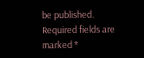be published. Required fields are marked *